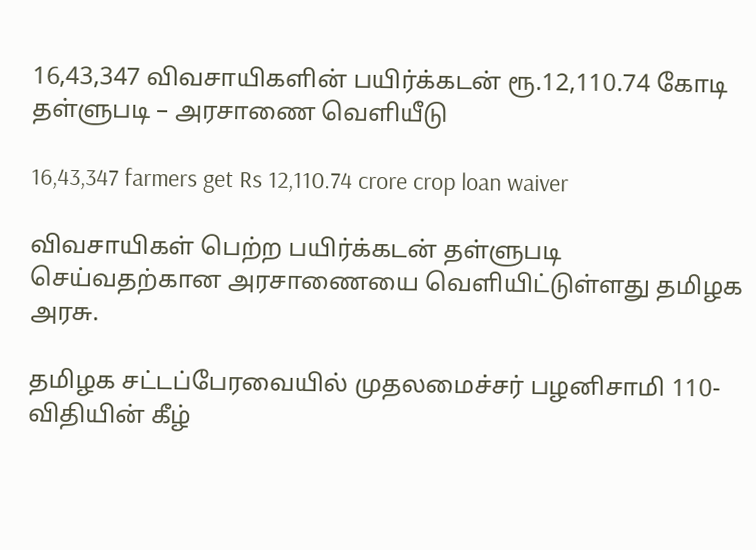16,43,347 விவசாயிகளின் பயிர்க்கடன் ரூ.12,110.74 கோடி தள்ளுபடி – அரசாணை வெளியீடு

16,43,347 farmers get Rs 12,110.74 crore crop loan waiver

விவசாயிகள் பெற்ற பயிர்க்கடன் தள்ளுபடி செய்வதற்கான அரசாணையை வெளியிட்டுள்ளது தமிழக அரசு.

தமிழக சட்டப்பேரவையில் முதலமைச்சர் பழனிசாமி 110-விதியின் கீழ்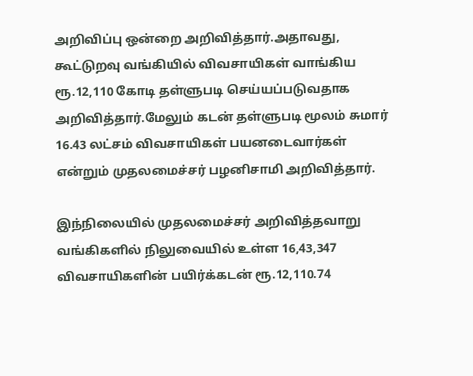அறிவிப்பு ஒன்றை அறிவித்தார்.அதாவது, கூட்டுறவு வங்கியில் விவசாயிகள் வாங்கிய ரூ.12,110 கோடி தள்ளுபடி செய்யப்படுவதாக அறிவித்தார்.மேலும் கடன் தள்ளுபடி மூலம் சுமார் 16.43 லட்சம் விவசாயிகள் பயனடைவார்கள் என்றும் முதலமைச்சர் பழனிசாமி அறிவித்தார்.

இந்நிலையில் முதலமைச்சர் அறிவித்தவாறு வங்கிகளில் நிலுவையில் உள்ள 16,43,347 விவசாயிகளின் பயிர்க்கடன் ரூ.12,110.74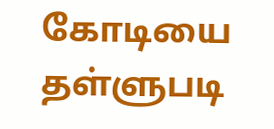கோடியை தள்ளுபடி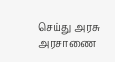செய்து அரசு அரசாணை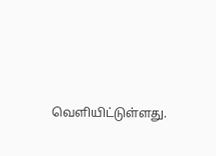வெளியிட்டுள்ளது.